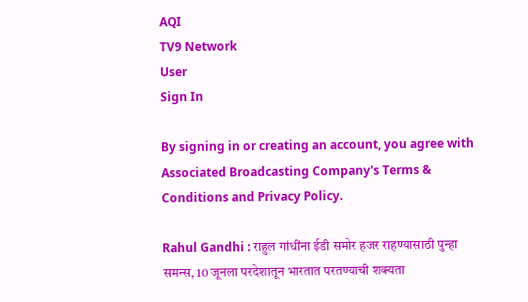AQI
TV9 Network
User
Sign In

By signing in or creating an account, you agree with Associated Broadcasting Company's Terms & Conditions and Privacy Policy.

Rahul Gandhi : राहुल गांधींना ईडी समोर हजर राहण्यासाठी पुन्हा समन्स, 10 जूनला परदेशातून भारतात परतण्याची शक्यता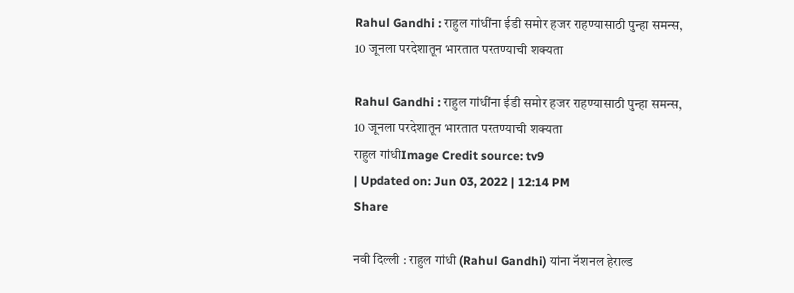Rahul Gandhi : राहुल गांधींना ईडी समोर हजर राहण्यासाठी पुन्हा समन्स, 10 जूनला परदेशातून भारतात परतण्याची शक्यता

Rahul Gandhi : राहुल गांधींना ईडी समोर हजर राहण्यासाठी पुन्हा समन्स, 10 जूनला परदेशातून भारतात परतण्याची शक्यता
राहुल गांधीImage Credit source: tv9
| Updated on: Jun 03, 2022 | 12:14 PM
Share

नवी दिल्ली : राहुल गांधी (Rahul Gandhi) यांना नॅशनल हेराल्ड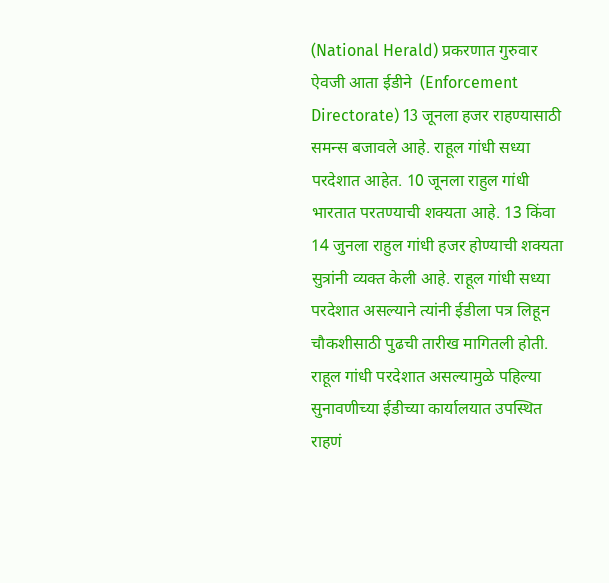(National Herald) प्रकरणात गुरुवार ऐवजी आता ईडीने  (Enforcement Directorate) 13 जूनला हजर राहण्यासाठी समन्स बजावले आहे. राहूल गांधी सध्या परदेशात आहेत. 10 जूनला राहुल गांधी भारतात परतण्याची शक्यता आहे. 13 किंवा 14 जुनला राहुल गांधी हजर होण्याची शक्यता सुत्रांनी व्यक्त केली आहे. राहूल गांधी सध्या परदेशात असल्याने त्यांनी ईडीला पत्र लिहून चौकशीसाठी पुढची तारीख मागितली होती. राहूल गांधी परदेशात असल्यामुळे पहिल्या सुनावणीच्या ईडीच्या कार्यालयात उपस्थित राहणं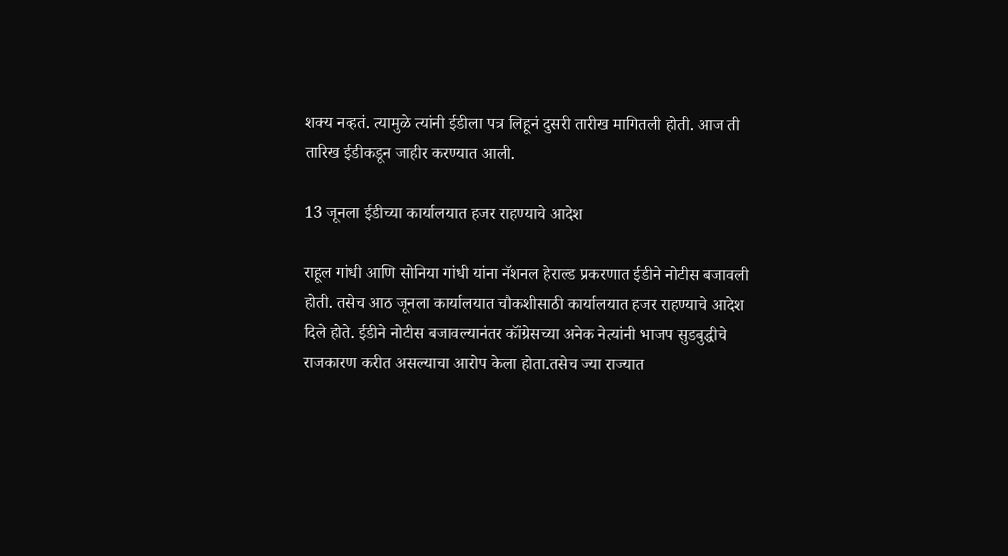शक्य नव्हतं. त्यामुळे त्यांनी ईडीला पत्र लिहूनं दुसरी तारीख मागितली होती. आज ती तारिख ईडीकडून जाहीर करण्यात आली.

13 जूनला ईडीच्या कार्यालयात हजर राहण्याचे आदेश

राहूल गांधी आणि सोनिया गांधी यांना नॅशनल हेराल्ड प्रकरणात ईडीने नोटीस बजावली होती. तसेच आठ जूनला कार्यालयात चौकशीसाठी कार्यालयात हजर राहण्याचे आदेश दिले होते. ईडीने नोटीस बजावल्यानंतर कॉंग्रेसच्या अनेक नेत्यांनी भाजप सुडबुद्धीचे राजकारण करीत असल्याचा आरोप केला होता.तसेच ज्या राज्यात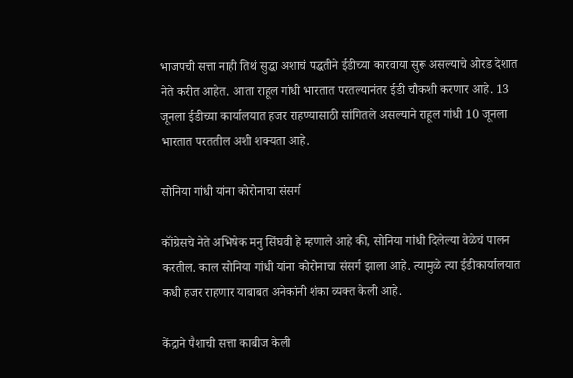भाजपची सत्ता नाही तिथं सुद्धा अशाचं पद्धतीने ईडीच्या कारवाया सुरू असल्याचे ओरड देशात नेते करीत आहेत. आता राहूल गांधी भारतात परतल्यानंतर ईडी चौकशी करणार आहे. 13 जूनला ईडीच्या कार्यालयात हजर राहण्यासाठी सांगितले असल्याने राहूल गांधी 10 जूनला भारतात परततील अशी शक्यता आहे.

सोनिया गांधी यांना कोरोनाचा संसर्ग

कॉंग्रेसचे नेते अभिषेक मनु सिंघवी हे म्हणाले आहे की, सोनिया गांधी दिलेल्या वेळेचं पालन करतील. काल सोनिया गांधी यांना कोरोनाचा संसर्ग झाला आहे. त्यामुळे त्या ईडीकार्यालयात कधी हजर राहणार याबाबत अनेकांनी शंका व्यक्त केली आहे.

केंद्राने पैशाची सत्ता काबीज केली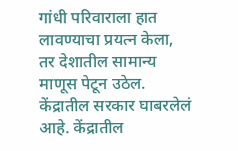गांधी परिवाराला हात लावण्याचा प्रयत्न केला, तर देशातील सामान्य माणूस पेटून उठेल. केंद्रातील सरकार घाबरलेलं आहे. केंद्रातील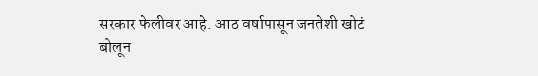सरकार फेलीवर आहे. आठ वर्षापासून जनतेशी खोटं बोलून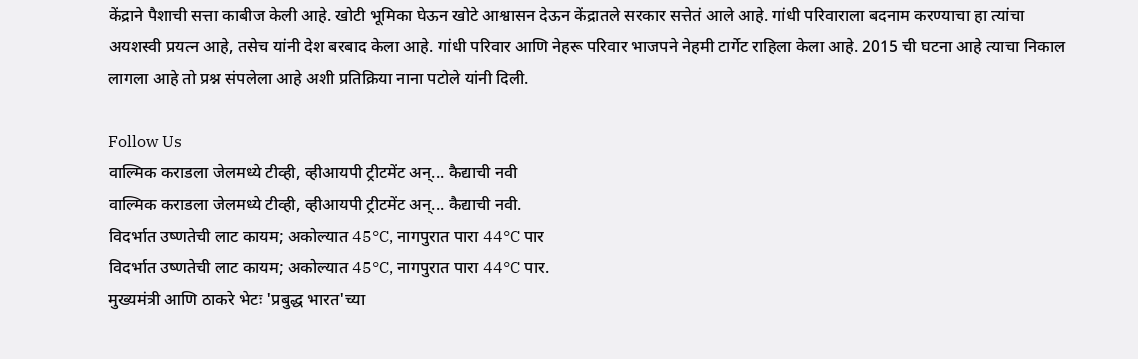केंद्राने पैशाची सत्ता काबीज केली आहे. खोटी भूमिका घेऊन खोटे आश्वासन देऊन केंद्रातले सरकार सत्तेतं आले आहे. गांधी परिवाराला बदनाम करण्याचा हा त्यांचा अयशस्वी प्रयत्न आहे, तसेच यांनी देश बरबाद केला आहे. गांधी परिवार आणि नेहरू परिवार भाजपने नेहमी टार्गेट राहिला केला आहे. 2015 ची घटना आहे त्याचा निकाल लागला आहे तो प्रश्न संपलेला आहे अशी प्रतिक्रिया नाना पटोले यांनी दिली.

Follow Us
वाल्मिक कराडला जेलमध्ये टीव्ही, व्हीआयपी ट्रीटमेंट अन्... कैद्याची नवी
वाल्मिक कराडला जेलमध्ये टीव्ही, व्हीआयपी ट्रीटमेंट अन्... कैद्याची नवी.
विदर्भात उष्णतेची लाट कायम; अकोल्यात 45°C, नागपुरात पारा 44°C पार
विदर्भात उष्णतेची लाट कायम; अकोल्यात 45°C, नागपुरात पारा 44°C पार.
मुख्यमंत्री आणि ठाकरे भेटः 'प्रबुद्ध भारत'च्या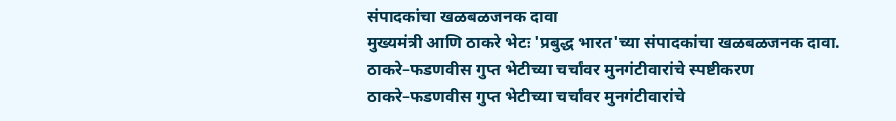संपादकांचा खळबळजनक दावा
मुख्यमंत्री आणि ठाकरे भेटः 'प्रबुद्ध भारत'च्या संपादकांचा खळबळजनक दावा.
ठाकरे–फडणवीस गुप्त भेटीच्या चर्चांवर मुनगंटीवारांचे स्पष्टीकरण
ठाकरे–फडणवीस गुप्त भेटीच्या चर्चांवर मुनगंटीवारांचे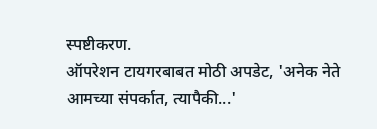स्पष्टीकरण.
ऑपरेशन टायगरबाबत मोठी अपडेट, 'अनेक नेते आमच्या संपर्कात, त्यापैकी...'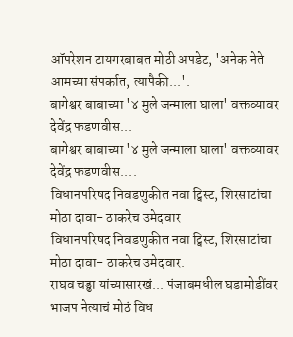ऑपरेशन टायगरबाबत मोठी अपडेट, 'अनेक नेते आमच्या संपर्कात, त्यापैकी...'.
बागेश्वर बाबाच्या '४ मुले जन्माला घाला' वक्तव्यावर देवेंद्र फडणवीस...
बागेश्वर बाबाच्या '४ मुले जन्माला घाला' वक्तव्यावर देवेंद्र फडणवीस....
विधानपरिषद निवडणुकीत नवा ट्विस्ट, शिरसाटांचा मोठा दावा- ठाकरेच उमेदवार
विधानपरिषद निवडणुकीत नवा ट्विस्ट, शिरसाटांचा मोठा दावा- ठाकरेच उमेदवार.
राघव चड्ढा यांच्यासारखं... पंजाबमधील घडामोडींवर भाजप नेत्याचं मोठं विध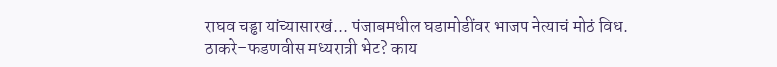राघव चड्ढा यांच्यासारखं... पंजाबमधील घडामोडींवर भाजप नेत्याचं मोठं विध.
ठाकरे–फडणवीस मध्यरात्री भेट? काय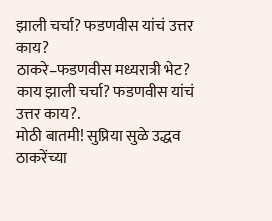झाली चर्चा? फडणवीस यांचं उत्तर काय?
ठाकरे–फडणवीस मध्यरात्री भेट? काय झाली चर्चा? फडणवीस यांचं उत्तर काय?.
मोठी बातमी! सुप्रिया सुळे उद्धव ठाकरेंच्या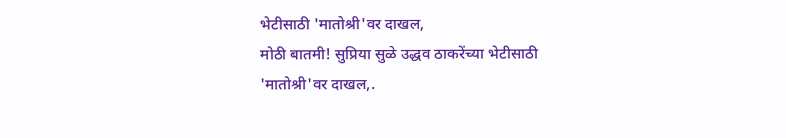भेटीसाठी 'मातोश्री'वर दाखल,
मोठी बातमी! सुप्रिया सुळे उद्धव ठाकरेंच्या भेटीसाठी 'मातोश्री'वर दाखल,.